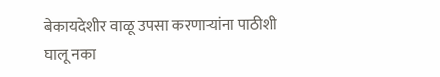बेकायदेशीर वाळू उपसा करणाऱ्यांना पाठीशी घालू नका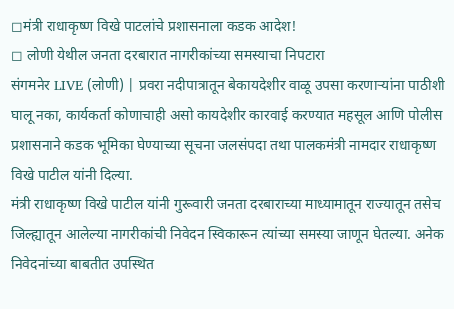◻मंत्री राधाकृष्ण विखे पाटलांचे प्रशासनाला कडक आदेश!
◻ लोणी येथील जनता दरबारात नागरीकांच्या समस्याचा निपटारा
संगमनेर LIVE (लोणी) | प्रवरा नदीपात्रातून बेकायदेशीर वाळू उपसा करणाऱ्यांना पाठीशी घालू नका, कार्यकर्ता कोणाचाही असो कायदेशीर कारवाई करण्यात महसूल आणि पोलीस प्रशासनाने कडक भूमिका घेण्याच्या सूचना जलसंपदा तथा पालकमंत्री नामदार राधाकृष्ण विखे पाटील यांनी दिल्या.
मंत्री राधाकृष्ण विखे पाटील यांनी गुरूवारी जनता दरबाराच्या माध्यामातून राज्यातून तसेच जिल्ह्यातून आलेल्या नागरीकांची निवेदन स्विकारून त्यांच्या समस्या जाणून घेतल्या. अनेक निवेदनांच्या बाबतीत उपस्थित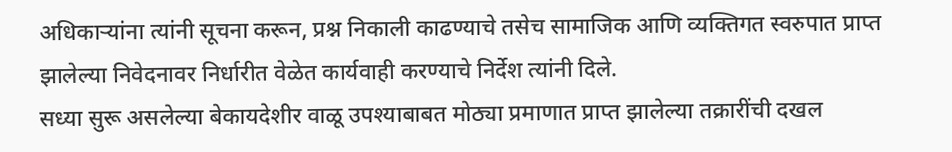अधिकाऱ्यांना त्यांनी सूचना करून, प्रश्न निकाली काढण्याचे तसेच सामाजिक आणि व्यक्तिगत स्वरुपात प्राप्त झालेल्या निवेदनावर निर्धारीत वेळेत कार्यवाही करण्याचे निर्देश त्यांनी दिले.
सध्या सुरू असलेल्या बेकायदेशीर वाळू उपश्याबाबत मोठ्या प्रमाणात प्राप्त झालेल्या तक्रारींची दखल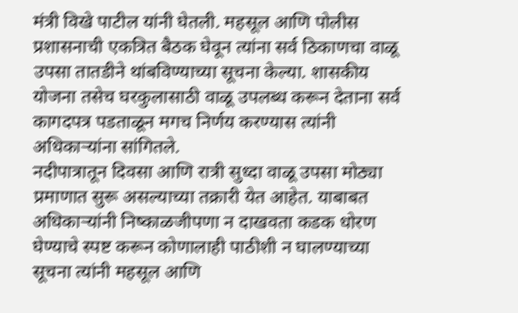मंत्री विखे पाटील यांनी घेतली. महसूल आणि पोलीस प्रशासनाची एकत्रित बैठक घेवून त्यांना सर्व ठिकाणचा वाळू उपसा तातडीने थांबविण्याच्या सूचना केल्या. शासकीय योजना तसेच घरकुलासाठी वाळू उपलब्ध करून देताना सर्व कागदपत्र पडताळून मगच निर्णय करण्यास त्यांनी अधिकाऱ्यांना सांगितले.
नदीपात्रातून दिवसा आणि रात्री सुध्दा वाळू उपसा मोठ्या प्रमाणात सुरू असल्याच्या तक्रारी येत आहेत. याबाबत अधिकाऱ्यांनी निष्काळजीपणा न दाखवता कडक धोरण घेण्याचे स्पष्ट करून कोणालाही पाठीशी न घालण्याच्या सूचना त्यांनी महसूल आणि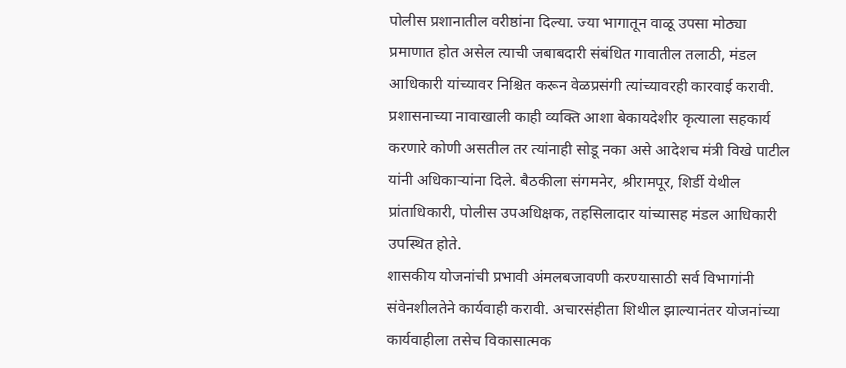पोलीस प्रशानातील वरीष्ठांना दिल्या. ज्या भागातून वाळू उपसा मोठ्या प्रमाणात होत असेल त्याची जबाबदारी संबंधित गावातील तलाठी, मंडल आधिकारी यांच्यावर निश्चित करून वेळप्रसंगी त्यांच्यावरही कारवाई करावी.
प्रशासनाच्या नावाखाली काही व्यक्ति आशा बेकायदेशीर कृत्याला सहकार्य करणारे कोणी असतील तर त्यांनाही सोडू नका असे आदेशच मंत्री विखे पाटील यांनी अधिकाऱ्यांना दिले. बैठकीला संगमनेर, श्रीरामपूर, शिर्डी येथील प्रांताधिकारी, पोलीस उपअधिक्षक, तहसिलादार यांच्यासह मंडल आधिकारी उपस्थित होते.
शासकीय योजनांची प्रभावी अंमलबजावणी करण्यासाठी सर्व विभागांनी संवेनशीलतेने कार्यवाही करावी. अचारसंहीता शिथील झाल्यानंतर योजनांच्या कार्यवाहीला तसेच विकासात्मक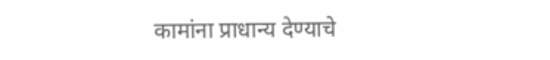कामांना प्राधान्य देण्याचे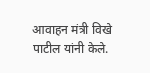आवाहन मंत्री विखे पाटील यांनी केले.